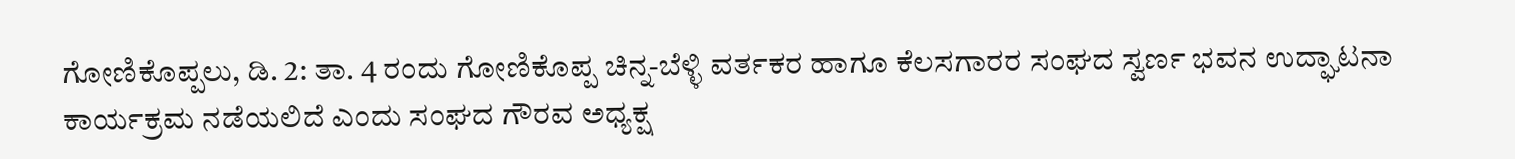ಗೋಣಿಕೊಪ್ಪಲು, ಡಿ. 2: ತಾ. 4 ರಂದು ಗೋಣಿಕೊಪ್ಪ ಚಿನ್ನ-ಬೆಳ್ಳಿ ವರ್ತಕರ ಹಾಗೂ ಕೆಲಸಗಾರರ ಸಂಘದ ಸ್ವರ್ಣ ಭವನ ಉದ್ಘಾಟನಾ ಕಾರ್ಯಕ್ರಮ ನಡೆಯಲಿದೆ ಎಂದು ಸಂಘದ ಗೌರವ ಅಧ್ಯಕ್ಷ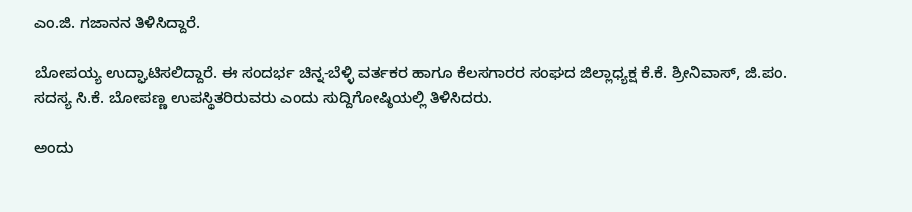ಎಂ.ಜಿ. ಗಜಾನನ ತಿಳಿಸಿದ್ದಾರೆ.

ಬೋಪಯ್ಯ ಉದ್ಘಾಟಿಸಲಿದ್ದಾರೆ. ಈ ಸಂದರ್ಭ ಚಿನ್ನ-ಬೆಳ್ಳಿ ವರ್ತಕರ ಹಾಗೂ ಕೆಲಸಗಾರರ ಸಂಘದ ಜಿಲ್ಲಾಧ್ಯಕ್ಷ ಕೆ.ಕೆ. ಶ್ರೀನಿವಾಸ್, ಜಿ.ಪಂ. ಸದಸ್ಯ ಸಿ.ಕೆ. ಬೋಪಣ್ಣ ಉಪಸ್ಥಿತರಿರುವರು ಎಂದು ಸುದ್ದಿಗೋಷ್ಠಿಯಲ್ಲಿ ತಿಳಿಸಿದರು.

ಅಂದು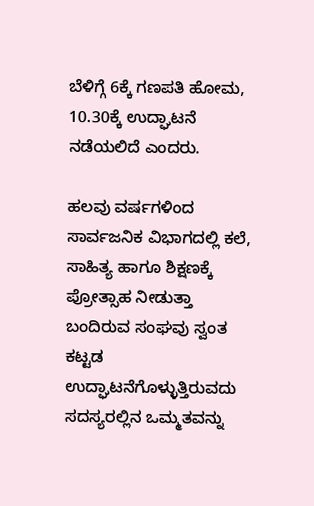ಬೆಳಿಗ್ಗೆ 6ಕ್ಕೆ ಗಣಪತಿ ಹೋಮ, 10.30ಕ್ಕೆ ಉದ್ಘಾಟನೆ ನಡೆಯಲಿದೆ ಎಂದರು.

ಹಲವು ವರ್ಷಗಳಿಂದ ಸಾರ್ವಜನಿಕ ವಿಭಾಗದಲ್ಲಿ ಕಲೆ, ಸಾಹಿತ್ಯ ಹಾಗೂ ಶಿಕ್ಷಣಕ್ಕೆ ಪ್ರೋತ್ಸಾಹ ನೀಡುತ್ತಾ ಬಂದಿರುವ ಸಂಘವು ಸ್ವಂತ ಕಟ್ಟಡ ಉದ್ಘಾಟನೆಗೊಳ್ಳುತ್ತಿರುವದು ಸದಸ್ಯರಲ್ಲಿನ ಒಮ್ಮತವನ್ನು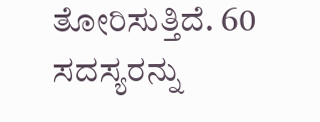ತೋರಿಸುತ್ತಿದೆ. 60 ಸದಸ್ಯರನ್ನು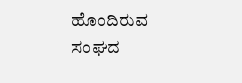ಹೊಂದಿರುವ ಸಂಘದ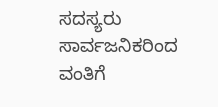ಸದಸ್ಯರು ಸಾರ್ವಜನಿಕರಿಂದ ವಂತಿಗೆ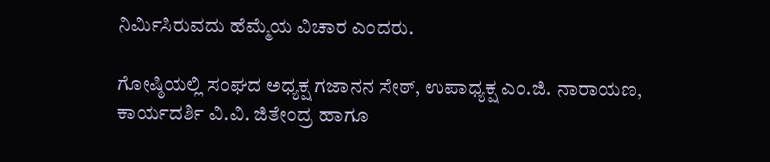ನಿರ್ಮಿಸಿರುವದು ಹೆಮ್ಮೆಯ ವಿಚಾರ ಎಂದರು.

ಗೋಷ್ಠಿಯಲ್ಲಿ ಸಂಘದ ಅಧ್ಯಕ್ಷ ಗಜಾನನ ಸೇಠ್, ಉಪಾಧ್ಯಕ್ಷ ಎಂ.ಜಿ. ನಾರಾಯಣ, ಕಾರ್ಯದರ್ಶಿ ವಿ.ವಿ. ಜಿತೇಂದ್ರ ಹಾಗೂ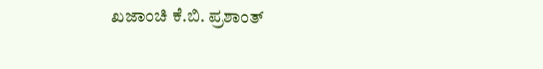ಖಜಾಂಚಿ ಕೆ.ಬಿ. ಪ್ರಶಾಂತ್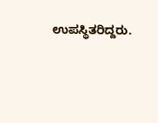ಉಪಸ್ಥಿತರಿದ್ದರು.